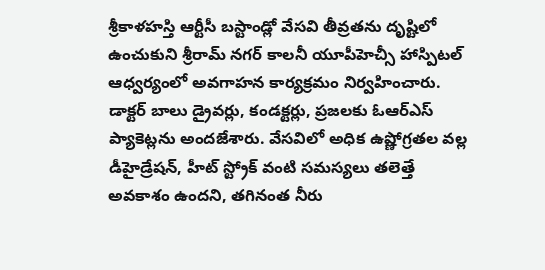శ్రీకాళహస్తి ఆర్టీసీ బస్టాండ్లో వేసవి తీవ్రతను దృష్టిలో ఉంచుకుని శ్రీరామ్ నగర్ కాలనీ యూపీహెచ్సీ హాస్పిటల్ ఆధ్వర్యంలో అవగాహన కార్యక్రమం నిర్వహించారు. డాక్టర్ బాలు డ్రైవర్లు, కండక్టర్లు, ప్రజలకు ఓఆర్ఎస్ ప్యాకెట్లను అందజేశారు. వేసవిలో అధిక ఉష్ణోగ్రతల వల్ల డీహైడ్రేషన్, హీట్ స్ట్రోక్ వంటి సమస్యలు తలెత్తే అవకాశం ఉందని, తగినంత నీరు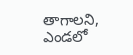తాగాలని, ఎండలో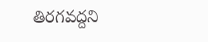తిరగవద్దని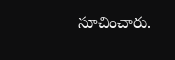సూచించారు.